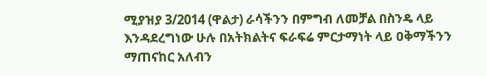ሚያዝያ 3/2014 (ዋልታ) ራሳችንን በምግብ ለመቻል በስንዴ ላይ እንዳደረግነው ሁሉ በአትክልትና ፍራፍሬ ምርታማነት ላይ ዐቅማችንን ማጠናከር አለብን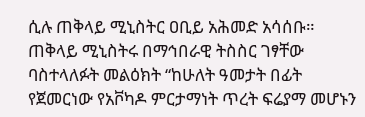ሲሉ ጠቅላይ ሚኒስትር ዐቢይ አሕመድ አሳሰቡ።
ጠቅላይ ሚኒስትሩ በማኅበራዊ ትስስር ገፃቸው ባስተላለፉት መልዕክት “ከሁለት ዓመታት በፊት የጀመርነው የአቮካዶ ምርታማነት ጥረት ፍሬያማ መሆኑን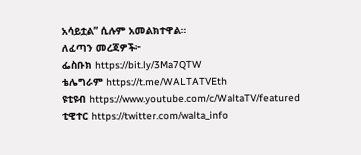አሳይቷል” ሲሉም አመልክተዋል።
ለፈጣን መረጃዎች፦
ፌስቡክ https://bit.ly/3Ma7QTW
ቴሌግራም https://t.me/WALTATVEth
ዩቲዩብ https://www.youtube.com/c/WaltaTV/featured
ቲዊተር https://twitter.com/walta_info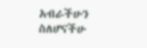አብራችሁን ስለሆናችሁ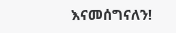እናመሰግናለን!